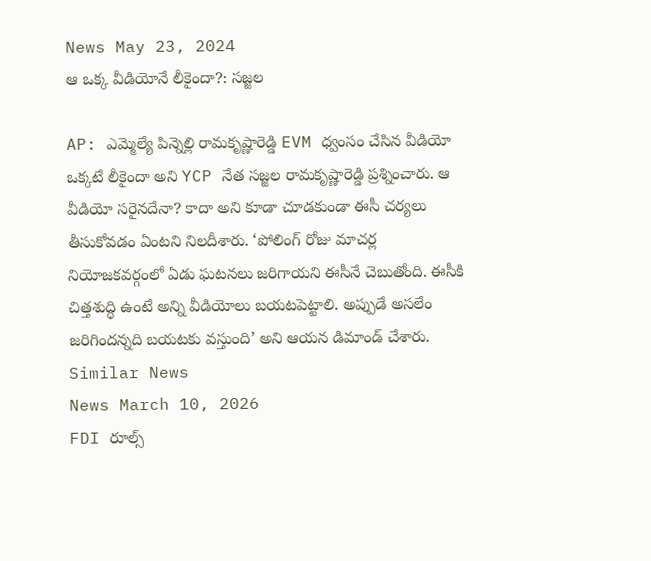News May 23, 2024
ఆ ఒక్క వీడియోనే లీకైందా?: సజ్జల

AP: ఎమ్మెల్యే పిన్నెల్లి రామకృష్ణారెడ్డి EVM ధ్వంసం చేసిన వీడియో ఒక్కటే లీకైందా అని YCP నేత సజ్జల రామకృష్ణారెడ్డి ప్రశ్నించారు. ఆ వీడియో సరైనదేనా? కాదా అని కూడా చూడకుండా ఈసీ చర్యలు తీసుకోవడం ఏంటని నిలదీశారు. ‘పోలింగ్ రోజు మాచర్ల నియోజకవర్గంలో ఏడు ఘటనలు జరిగాయని ఈసీనే చెబుతోంది. ఈసీకి చిత్తశుద్ధి ఉంటే అన్ని వీడియోలు బయటపెట్టాలి. అప్పుడే అసలేం జరిగిందన్నది బయటకు వస్తుంది’ అని ఆయన డిమాండ్ చేశారు.
Similar News
News March 10, 2026
FDI రూల్స్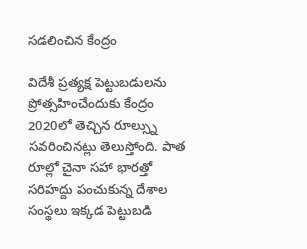సడలించిన కేంద్రం

విదేశీ ప్రత్యక్ష పెట్టుబడులను ప్రోత్సహించేందుకు కేంద్రం 2020లో తెచ్చిన రూల్స్ను సవరించినట్లు తెలుస్తోంది. పాత రూల్లో చైనా సహా భారత్తో సరిహద్దు పంచుకున్న దేశాల సంస్థలు ఇక్కడ పెట్టుబడి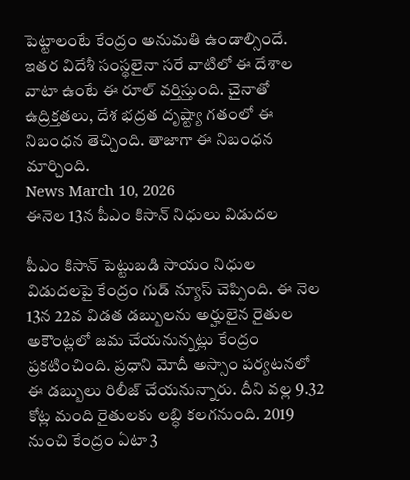పెట్టాలంటే కేంద్రం అనుమతి ఉండాల్సిందే. ఇతర విదేశీ సంస్థలైనా సరే వాటిలో ఈ దేశాల వాటా ఉంటే ఈ రూల్ వర్తిస్తుంది. చైనాతో ఉద్రిక్తతలు, దేశ భద్రత దృష్ట్యా గతంలో ఈ నిబంధన తెచ్చింది. తాజాగా ఈ నిబంధన మార్చింది.
News March 10, 2026
ఈనెల 13న పీఎం కిసాన్ నిధులు విడుదల

పీఎం కిసాన్ పెట్టుబడి సాయం నిధుల విడుదలపై కేంద్రం గుడ్ న్యూస్ చెప్పింది. ఈ నెల 13న 22వ విడత డబ్బులను అర్హులైన రైతుల అకౌంట్లలో జమ చేయనున్నట్లు కేంద్రం ప్రకటించింది. ప్రధాని మోదీ అస్సాం పర్యటనలో ఈ డబ్బులు రిలీజ్ చేయనున్నారు. దీని వల్ల 9.32 కోట్ల మంది రైతులకు లబ్ధి కలగనుంది. 2019 నుంచి కేంద్రం ఏటా 3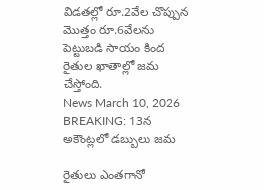విడతల్లో రూ.2వేల చొప్పున మొత్తం రూ.6వేలను పెట్టుబడి సాయం కింద రైతుల ఖాతాల్లో జమ చేస్తోంది.
News March 10, 2026
BREAKING: 13న అకౌంట్లలో డబ్బులు జమ

రైతులు ఎంతగానో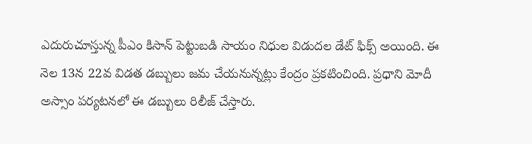ఎదురుచూస్తున్న పీఎం కిసాన్ పెట్టుబడి సాయం నిధుల విడుదల డేట్ ఫిక్స్ అయింది. ఈ నెల 13న 22వ విడత డబ్బులు జమ చేయనున్నట్లు కేంద్రం ప్రకటించింది. ప్రధాని మోదీ అస్సాం పర్యటనలో ఈ డబ్బులు రిలీజ్ చేస్తారు.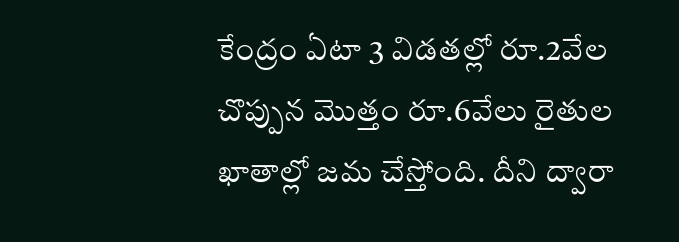కేంద్రం ఏటా 3 విడతల్లో రూ.2వేల చొప్పున మొత్తం రూ.6వేలు రైతుల ఖాతాల్లో జమ చేస్తోంది. దీని ద్వారా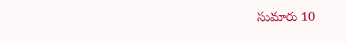సుమారు 10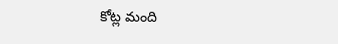కోట్ల మంది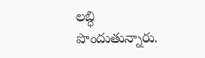లబ్ధి పొందుతున్నారు.